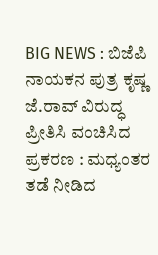BIG NEWS : ಬಿಜೆಪಿ ನಾಯಕನ ಪುತ್ರ ಕೃಷ್ಣ ಜೆ.ರಾವ್ ವಿರುದ್ಧ ಪ್ರೀತಿಸಿ ವಂಚಿಸಿದ ಪ್ರಕರಣ : ಮಧ್ಯಂತರ ತಡೆ ನೀಡಿದ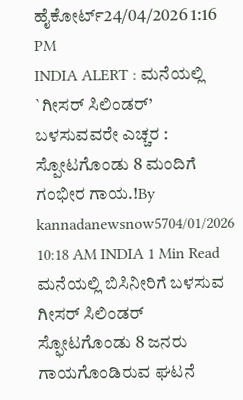ಹೈಕೋರ್ಟ್24/04/2026 1:16 PM
INDIA ALERT : ಮನೆಯಲ್ಲಿ `ಗೀಸರ್ ಸಿಲಿಂಡರ್’ ಬಳಸುವವರೇ ಎಚ್ಚರ : ಸ್ಪೋಟಗೊಂಡು 8 ಮಂದಿಗೆ ಗಂಭೀರ ಗಾಯ.!By kannadanewsnow5704/01/2026 10:18 AM INDIA 1 Min Read ಮನೆಯಲ್ಲಿ ಬಿಸಿನೀರಿಗೆ ಬಳಸುವ ಗೀಸರ್ ಸಿಲಿಂಡರ್ ಸ್ಫೋಟಗೊಂಡು 8 ಜನರು ಗಾಯಗೊಂಡಿರುವ ಘಟನೆ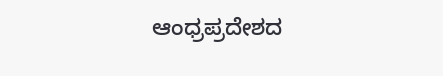ಆಂಧ್ರಪ್ರದೇಶದ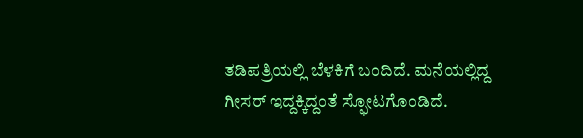ತಡಿಪತ್ರಿಯಲ್ಲಿ ಬೆಳಕಿಗೆ ಬಂದಿದೆ. ಮನೆಯಲ್ಲಿದ್ದ ಗೀಸರ್ ಇದ್ದಕ್ಕಿದ್ದಂತೆ ಸ್ಫೋಟಗೊಂಡಿದೆ.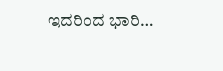ಇದರಿಂದ ಭಾರಿ…